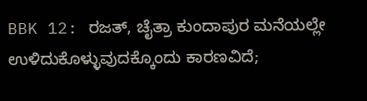BBK 12: ರಜತ್, ಚೈತ್ರಾ ಕುಂದಾಪುರ ಮನೆಯಲ್ಲೇ ಉಳಿದುಕೊಳ್ಳುವುದಕ್ಕೊಂದು ಕಾರಣವಿದೆ;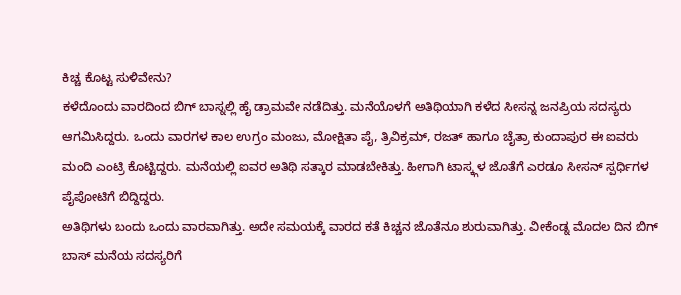ಕಿಚ್ಚ ಕೊಟ್ಟ ಸುಳಿವೇನು?
ಕಳೆದೊಂದು ವಾರದಿಂದ ಬಿಗ್ ಬಾಸ್ನಲ್ಲಿ ಹೈ ಡ್ರಾಮವೇ ನಡೆದಿತ್ತು. ಮನೆಯೊಳಗೆ ಅತಿಥಿಯಾಗಿ ಕಳೆದ ಸೀಸನ್ನ ಜನಪ್ರಿಯ ಸದಸ್ಯರು ಆಗಮಿಸಿದ್ದರು. ಒಂದು ವಾರಗಳ ಕಾಲ ಉಗ್ರಂ ಮಂಜು, ಮೋಕ್ಷಿತಾ ಪೈ, ತ್ರಿವಿಕ್ರಮ್, ರಜತ್ ಹಾಗೂ ಚೈತ್ರಾ ಕುಂದಾಪುರ ಈ ಐವರು ಮಂದಿ ಎಂಟ್ರಿ ಕೊಟ್ಟಿದ್ದರು. ಮನೆಯಲ್ಲಿ ಐವರ ಅತಿಥಿ ಸತ್ಕಾರ ಮಾಡಬೇಕಿತ್ತು. ಹೀಗಾಗಿ ಟಾಸ್ಕ್ಗಳ ಜೊತೆಗೆ ಎರಡೂ ಸೀಸನ್ ಸ್ಪರ್ಧಿಗಳ ಪೈಪೋಟಿಗೆ ಬಿದ್ದಿದ್ದರು.
ಅತಿಥಿಗಳು ಬಂದು ಒಂದು ವಾರವಾಗಿತ್ತು. ಅದೇ ಸಮಯಕ್ಕೆ ವಾರದ ಕತೆ ಕಿಚ್ಚನ ಜೊತೆನೂ ಶುರುವಾಗಿತ್ತು. ವೀಕೆಂಡ್ನ ಮೊದಲ ದಿನ ಬಿಗ್ ಬಾಸ್ ಮನೆಯ ಸದಸ್ಯರಿಗೆ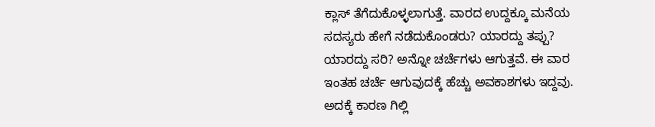ಕ್ಲಾಸ್ ತೆಗೆದುಕೊಳ್ಳಲಾಗುತ್ತೆ. ವಾರದ ಉದ್ದಕ್ಕೂ ಮನೆಯ ಸದಸ್ಯರು ಹೇಗೆ ನಡೆದುಕೊಂಡರು? ಯಾರದ್ದು ತಪ್ಪು? ಯಾರದ್ದು ಸರಿ? ಅನ್ನೋ ಚರ್ಚೆಗಳು ಆಗುತ್ತವೆ. ಈ ವಾರ ಇಂತಹ ಚರ್ಚೆ ಆಗುವುದಕ್ಕೆ ಹೆಚ್ಚು ಅವಕಾಶಗಳು ಇದ್ದವು. ಅದಕ್ಕೆ ಕಾರಣ ಗಿಲ್ಲಿ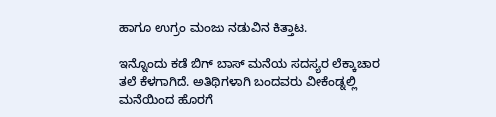ಹಾಗೂ ಉಗ್ರಂ ಮಂಜು ನಡುವಿನ ಕಿತ್ತಾಟ.

ಇನ್ನೊಂದು ಕಡೆ ಬಿಗ್ ಬಾಸ್ ಮನೆಯ ಸದಸ್ಯರ ಲೆಕ್ಕಾಚಾರ ತಲೆ ಕೆಳಗಾಗಿದೆ. ಅತಿಥಿಗಳಾಗಿ ಬಂದವರು ವೀಕೆಂಡ್ನಲ್ಲಿ ಮನೆಯಿಂದ ಹೊರಗೆ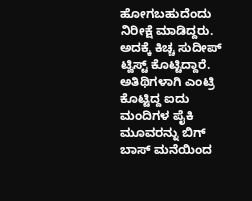ಹೋಗಬಹುದೆಂದು ನಿರೀಕ್ಷೆ ಮಾಡಿದ್ದರು. ಅದಕ್ಕೆ ಕಿಚ್ಚ ಸುದೀಪ್ ಟ್ವಿಸ್ಟ್ ಕೊಟ್ಟಿದ್ದಾರೆ. ಅತಿಥಿಗಳಾಗಿ ಎಂಟ್ರಿ ಕೊಟ್ಟಿದ್ದ ಐದು ಮಂದಿಗಳ ಪೈಕಿ ಮೂವರನ್ನು ಬಿಗ್ ಬಾಸ್ ಮನೆಯಿಂದ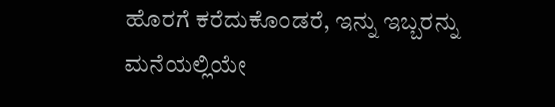ಹೊರಗೆ ಕರೆದುಕೊಂಡರೆ, ಇನ್ನು ಇಬ್ಬರನ್ನು ಮನೆಯಲ್ಲಿಯೇ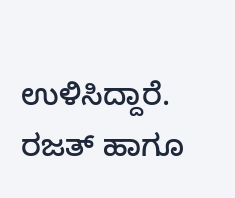ಉಳಿಸಿದ್ದಾರೆ. ರಜತ್ ಹಾಗೂ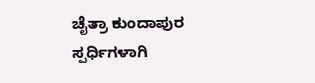ಚೈತ್ರಾ ಕುಂದಾಪುರ ಸ್ಪರ್ಧಿಗಳಾಗಿ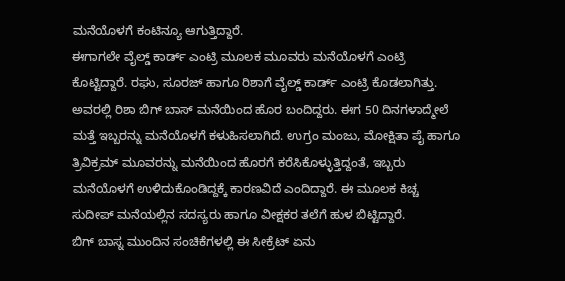ಮನೆಯೊಳಗೆ ಕಂಟಿನ್ಯೂ ಆಗುತ್ತಿದ್ದಾರೆ.
ಈಗಾಗಲೇ ವೈಲ್ಡ್ ಕಾರ್ಡ್ ಎಂಟ್ರಿ ಮೂಲಕ ಮೂವರು ಮನೆಯೊಳಗೆ ಎಂಟ್ರಿ ಕೊಟ್ಟಿದ್ದಾರೆ. ರಘು, ಸೂರಜ್ ಹಾಗೂ ರಿಶಾಗೆ ವೈಲ್ಡ್ ಕಾರ್ಡ್ ಎಂಟ್ರಿ ಕೊಡಲಾಗಿತ್ತು. ಅವರಲ್ಲಿ ರಿಶಾ ಬಿಗ್ ಬಾಸ್ ಮನೆಯಿಂದ ಹೊರ ಬಂದಿದ್ದರು. ಈಗ 50 ದಿನಗಳಾದ್ಮೇಲೆ ಮತ್ತೆ ಇಬ್ಬರನ್ನು ಮನೆಯೊಳಗೆ ಕಳುಹಿಸಲಾಗಿದೆ. ಉಗ್ರಂ ಮಂಜು, ಮೋಕ್ಷಿತಾ ಪೈ ಹಾಗೂ ತ್ರಿವಿಕ್ರಮ್ ಮೂವರನ್ನು ಮನೆಯಿಂದ ಹೊರಗೆ ಕರೆಸಿಕೊಳ್ಳುತ್ತಿದ್ದಂತೆ, ಇಬ್ಬರು ಮನೆಯೊಳಗೆ ಉಳಿದುಕೊಂಡಿದ್ದಕ್ಕೆ ಕಾರಣವಿದೆ ಎಂದಿದ್ದಾರೆ. ಈ ಮೂಲಕ ಕಿಚ್ಚ ಸುದೀಪ್ ಮನೆಯಲ್ಲಿನ ಸದಸ್ಯರು ಹಾಗೂ ವೀಕ್ಷಕರ ತಲೆಗೆ ಹುಳ ಬಿಟ್ಟಿದ್ದಾರೆ.
ಬಿಗ್ ಬಾಸ್ನ ಮುಂದಿನ ಸಂಚಿಕೆಗಳಲ್ಲಿ ಈ ಸೀಕ್ರೆಟ್ ಏನು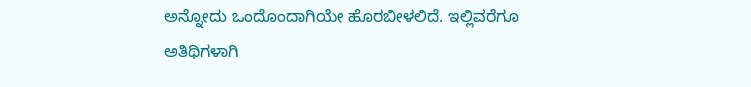ಅನ್ನೋದು ಒಂದೊಂದಾಗಿಯೇ ಹೊರಬೀಳಲಿದೆ. ಇಲ್ಲಿವರೆಗೂ ಅತಿಥಿಗಳಾಗಿ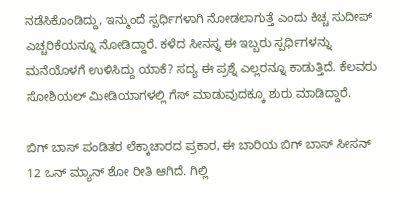ನಡೆಸಿಕೊಂಡಿದ್ದು, ಇನ್ಮುಂದೆ ಸ್ಪರ್ಧಿಗಳಾಗಿ ನೋಡಲಾಗುತ್ತೆ ಎಂದು ಕಿಚ್ಚ ಸುದೀಪ್ ಎಚ್ಚರಿಕೆಯನ್ನೂ ನೋಡಿದ್ದಾರೆ. ಕಳೆದ ಸೀನಸ್ನ ಈ ಇಬ್ಬರು ಸ್ಪರ್ಧಿಗಳನ್ನು ಮನೆಯೊಳಗೆ ಉಳಿಸಿದ್ದು ಯಾಕೆ? ಸದ್ಯ ಈ ಪ್ರಶ್ನೆ ಎಲ್ಲರನ್ನೂ ಕಾಡುತ್ತಿದೆ. ಕೆಲವರು ಸೋಶಿಯಲ್ ಮೀಡಿಯಾಗಳಲ್ಲಿ ಗೆಸ್ ಮಾಡುವುದಕ್ಕೂ ಶುರು ಮಾಡಿದ್ದಾರೆ.

ಬಿಗ್ ಬಾಸ್ ಪಂಡಿತರ ಲೆಕ್ಕಾಚಾರದ ಪ್ರಕಾರ, ಈ ಬಾರಿಯ ಬಿಗ್ ಬಾಸ್ ಸೀಸನ್ 12 ಒನ್ ಮ್ಯಾನ್ ಶೋ ರೀತಿ ಆಗಿದೆ. ಗಿಲ್ಲಿ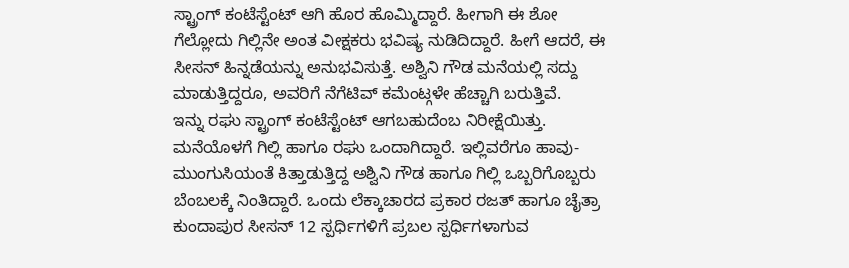ಸ್ಟ್ರಾಂಗ್ ಕಂಟೆಸ್ಟೆಂಟ್ ಆಗಿ ಹೊರ ಹೊಮ್ಮಿದ್ದಾರೆ. ಹೀಗಾಗಿ ಈ ಶೋ ಗೆಲ್ಲೋದು ಗಿಲ್ಲಿನೇ ಅಂತ ವೀಕ್ಷಕರು ಭವಿಷ್ಯ ನುಡಿದಿದ್ದಾರೆ. ಹೀಗೆ ಆದರೆ, ಈ ಸೀಸನ್ ಹಿನ್ನಡೆಯನ್ನು ಅನುಭವಿಸುತ್ತೆ. ಅಶ್ವಿನಿ ಗೌಡ ಮನೆಯಲ್ಲಿ ಸದ್ದು ಮಾಡುತ್ತಿದ್ದರೂ, ಅವರಿಗೆ ನೆಗೆಟಿವ್ ಕಮೆಂಟ್ಗಳೇ ಹೆಚ್ಚಾಗಿ ಬರುತ್ತಿವೆ.
ಇನ್ನು ರಘು ಸ್ಟ್ರಾಂಗ್ ಕಂಟೆಸ್ಟೆಂಟ್ ಆಗಬಹುದೆಂಬ ನಿರೀಕ್ಷೆಯಿತ್ತು. ಮನೆಯೊಳಗೆ ಗಿಲ್ಲಿ ಹಾಗೂ ರಘು ಒಂದಾಗಿದ್ದಾರೆ. ಇಲ್ಲಿವರೆಗೂ ಹಾವು-ಮುಂಗುಸಿಯಂತೆ ಕಿತ್ತಾಡುತ್ತಿದ್ದ ಅಶ್ವಿನಿ ಗೌಡ ಹಾಗೂ ಗಿಲ್ಲಿ ಒಬ್ಬರಿಗೊಬ್ಬರು ಬೆಂಬಲಕ್ಕೆ ನಿಂತಿದ್ದಾರೆ. ಒಂದು ಲೆಕ್ಕಾಚಾರದ ಪ್ರಕಾರ ರಜತ್ ಹಾಗೂ ಚೈತ್ರಾ ಕುಂದಾಪುರ ಸೀಸನ್ 12 ಸ್ಪರ್ಧಿಗಳಿಗೆ ಪ್ರಬಲ ಸ್ಪರ್ಧಿಗಳಾಗುವ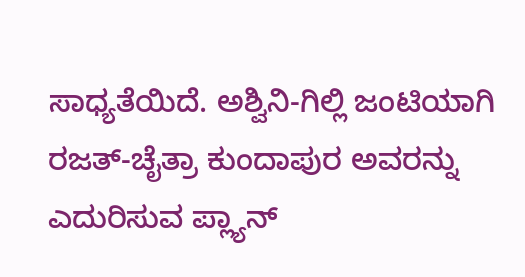ಸಾಧ್ಯತೆಯಿದೆ. ಅಶ್ವಿನಿ-ಗಿಲ್ಲಿ ಜಂಟಿಯಾಗಿ ರಜತ್-ಚೈತ್ರಾ ಕುಂದಾಪುರ ಅವರನ್ನು ಎದುರಿಸುವ ಪ್ಲ್ಯಾನ್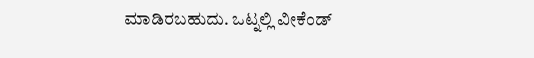ಮಾಡಿರಬಹುದು. ಒಟ್ನಲ್ಲಿ ವೀಕೆಂಡ್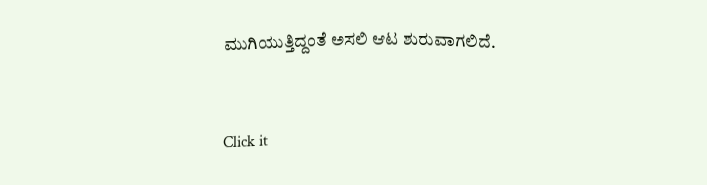ಮುಗಿಯುತ್ತಿದ್ದಂತೆ ಅಸಲಿ ಆಟ ಶುರುವಾಗಲಿದೆ.


Click it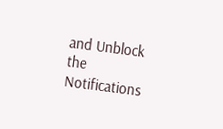and Unblock the Notifications